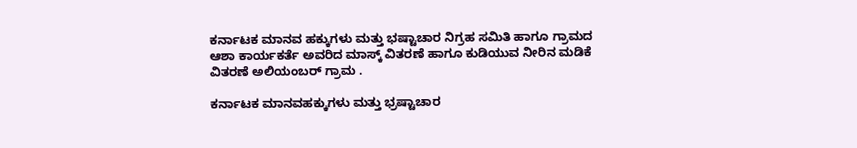ಕರ್ನಾಟಕ ಮಾನವ ಹಕ್ಕುಗಳು ಮತ್ತು ಭಷ್ಟಾಚಾರ ನಿಗ್ರಹ ಸಮಿತಿ ಹಾಗೂ ಗ್ರಾಮದ ಆಶಾ ಕಾರ್ಯಕರ್ತೆ ಅವರಿದ ಮಾಸ್ಕ್ ವಿತರಣೆ ಹಾಗೂ ಕುಡಿಯುವ ನೀರಿನ ಮಡಿಕೆ ವಿತರಣೆ ಅಲಿಯಂಬರ್ ಗ್ರಾಮ .

ಕರ್ನಾಟಕ ಮಾನವಹಕ್ಕುಗಳು ಮತ್ತು ಭ್ರಷ್ಟಾಚಾರ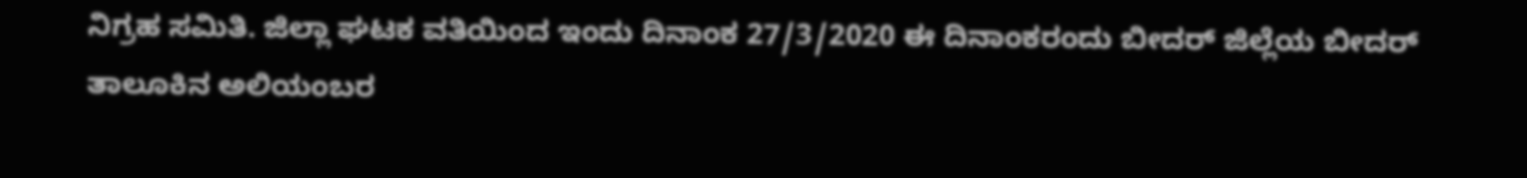ನಿಗ್ರಹ ಸಮಿತಿ. ಜಿಲ್ಲಾ ಘಟಕ ವತಿಯಿಂದ ಇಂದು ದಿನಾಂಕ 27/3/2020 ಈ ದಿನಾಂಕರಂದು ಬೀದರ್ ಜಿಲ್ಲೆಯ ಬೀದರ್ ತಾಲೂಕಿನ ಅಲಿಯಂಬರ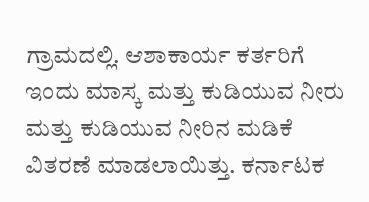ಗ್ರಾಮದಲ್ಲಿ. ಆಶಾಕಾರ್ಯ ಕರ್ತರಿಗೆ ಇಂದು ಮಾಸ್ಕ ಮತ್ತು ಕುಡಿಯುವ ನೀರು ಮತ್ತು ಕುಡಿಯುವ ನೀರಿನ ಮಡಿಕೆ  ವಿತರಣೆ ಮಾಡಲಾಯಿತ್ತು. ಕರ್ನಾಟಕ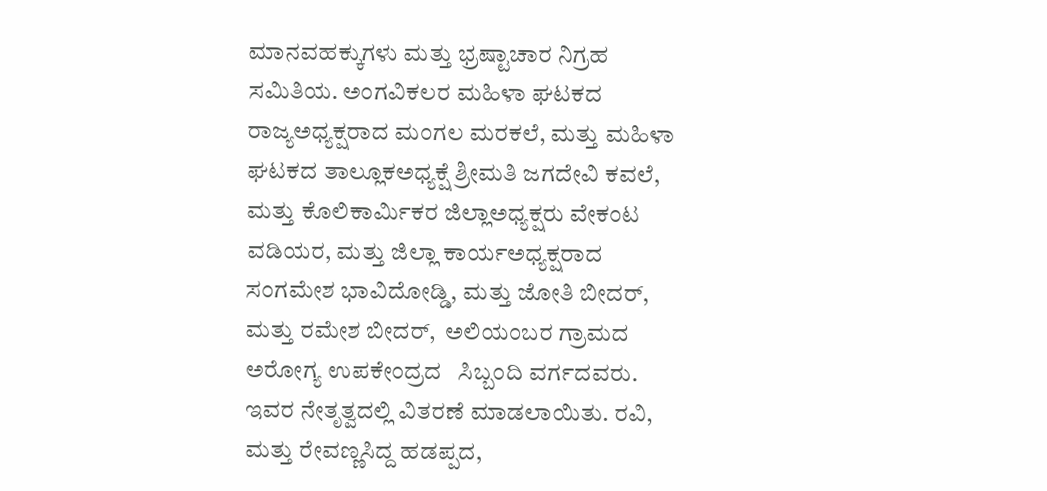ಮಾನವಹಕ್ಕುಗಳು ಮತ್ತು ಭ್ರಷ್ಟಾಚಾರ ನಿಗ್ರಹ ಸಮಿತಿಯ. ಅಂಗವಿಕಲರ ಮಹಿಳಾ ಘಟಕದ ರಾಜ್ಯಅಧ್ಯಕ್ಷರಾದ ಮಂಗಲ ಮರಕಲೆ, ಮತ್ತು ಮಹಿಳಾ ಘಟಕದ ತಾಲ್ಲೂಕಅಧ್ಯಕ್ಷೆ ಶ್ರೀಮತಿ ಜಗದೇವಿ ಕವಲೆ, ಮತ್ತು ಕೊಲಿಕಾರ್ಮಿಕರ ಜಿಲ್ಲಾಅಧ್ಯಕ್ಷರು ವೇಕಂಟ      ವಡಿಯರ, ಮತ್ತು ಜಿಲ್ಲಾ ಕಾರ್ಯಅಧ್ಯಕ್ಷರಾದ ಸಂಗಮೇಶ ಭಾವಿದೋಡ್ಡಿ, ಮತ್ತು ಜೋತಿ ಬೀದರ್,  ಮತ್ತು ರಮೇಶ ಬೀದರ್,  ಅಲಿಯಂಬರ ಗ್ರಾಮದ ಅರೋಗ್ಯ ಉಪಕೇಂದ್ರದ   ಸಿಬ್ಬಂದಿ ವರ್ಗದವರು.  ಇವರ ನೇತೃತ್ವದಲ್ಲಿ ವಿತರಣೆ ಮಾಡಲಾಯಿತು. ರವಿ,  ಮತ್ತು ರೇವಣ್ಣಸಿದ್ದ ಹಡಪ್ಪದ,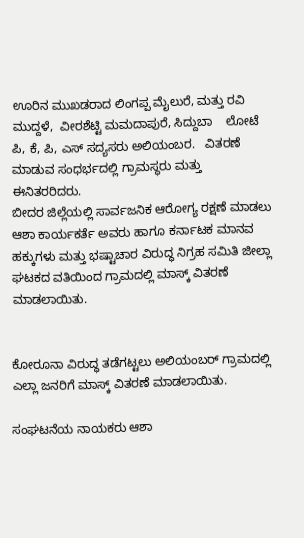ಊರಿನ ಮುಖಡರಾದ ಲಿಂಗಪ್ಪ ಮೈಲುರೆ, ಮತ್ತು ರವಿ ಮುದ್ದಳೆ,  ವೀರಶೆಟ್ಟಿ ಮಮದಾಪುರೆ, ಸಿದ್ದುಬಾ    ಲೋಟೆ ಪಿ, ಕೆ, ಪಿ, ಎಸ್ ಸದ್ಯಸರು ಅಲಿಯಂಬರ.   ವಿತರಣೆ ಮಾಡುವ ಸಂಧರ್ಭದಲ್ಲಿ ಗ್ರಾಮಸ್ಥರು ಮತ್ತು   ಈನಿತರರಿದರು.
ಬೀದರ ಜಿಲ್ಲೆಯಲ್ಲಿ ಸಾರ್ವಜನಿಕ ಆರೋಗ್ಯ ರಕ್ಷಣೆ ಮಾಡಲು ಆಶಾ ಕಾರ್ಯಕರ್ತೆ ಅವರು ಹಾಗೂ ಕರ್ನಾಟಕ ಮಾನವ ಹಕ್ಕುಗಳು ಮತ್ತು ಭಷ್ಟಾಚಾರ ವಿರುದ್ಧ ನಿಗ್ರಹ ಸಮಿತಿ ಜೀಲ್ಲಾ ಘಟಕದ ವತಿಯಿಂದ ಗ್ರಾಮದಲ್ಲಿ ಮಾಸ್ಕ್ ವಿತರಣೆ ಮಾಡಲಾಯಿತು.


ಕೋರೂನಾ ವಿರುದ್ಧ ತಡೆಗಟ್ಟಲು ಅಲಿಯಂಬರ್ ಗ್ರಾಮದಲ್ಲಿ ಎಲ್ಲಾ ಜನರಿಗೆ ಮಾಸ್ಕ್ ವಿತರಣೆ ಮಾಡಲಾಯಿತು.

ಸಂಘಟನೆಯ ನಾಯಕರು ಆಶಾ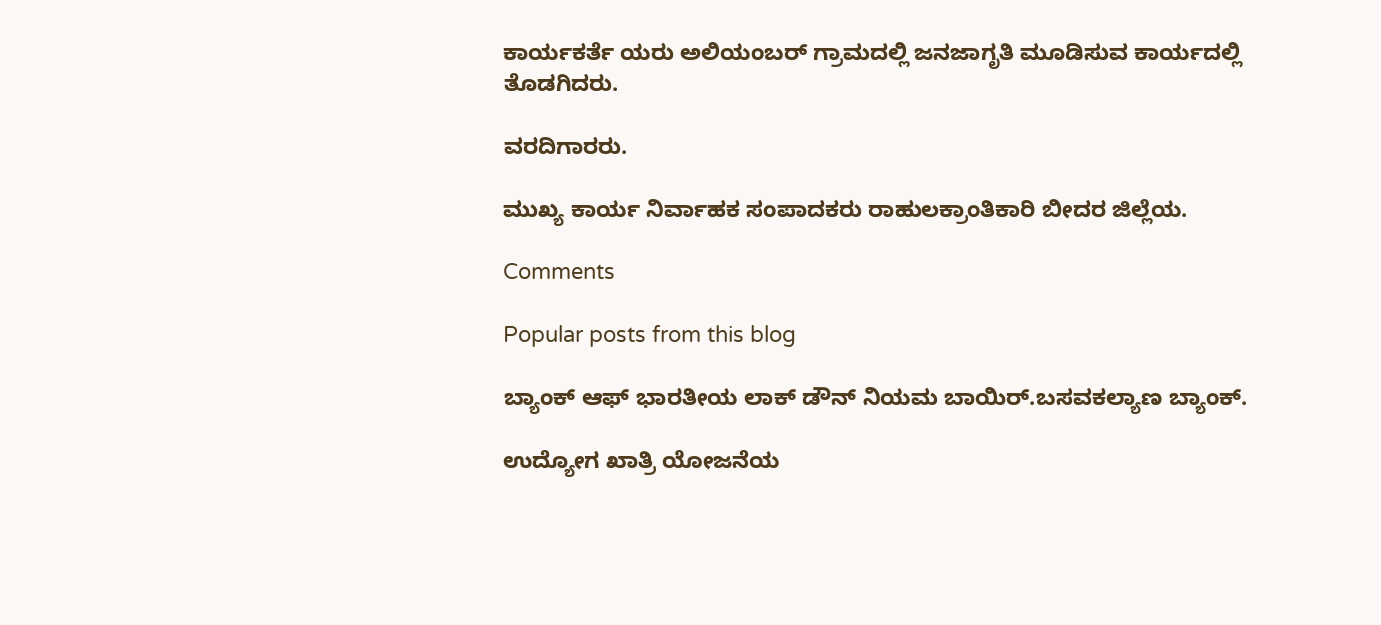ಕಾರ್ಯಕರ್ತೆ ಯರು ಅಲಿಯಂಬರ್ ಗ್ರಾಮದಲ್ಲಿ ಜನಜಾಗೃತಿ ಮೂಡಿಸುವ ಕಾರ್ಯದಲ್ಲಿ ತೊಡಗಿದರು.

ವರದಿಗಾರರು.

ಮುಖ್ಯ ಕಾರ್ಯ ನಿರ್ವಾಹಕ ಸಂಪಾದಕರು ರಾಹುಲಕ್ರಾಂತಿಕಾರಿ ಬೀದರ ಜಿಲ್ಲೆಯ.

Comments

Popular posts from this blog

ಬ್ಯಾಂಕ್ ಆಫ್ ಭಾರತೀಯ ಲಾಕ್ ಡೌನ್ ನಿಯಮ ಬಾಯಿರ್.ಬಸವಕಲ್ಯಾಣ ಬ್ಯಾಂಕ್.

ಉದ್ಯೋಗ ಖಾತ್ರಿ ಯೋಜನೆಯ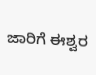ಜಾರಿಗೆ ಈಶ್ವರ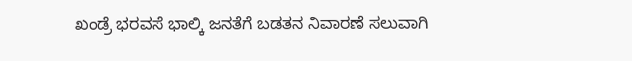ಖಂಡ್ರೆ ಭರವಸೆ ಭಾಲ್ಕಿ ಜನತೆಗೆ ಬಡತನ ನಿವಾರಣೆ ಸಲುವಾಗಿ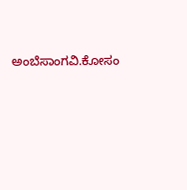ಅಂಬೆಸಾಂಗವಿ.ಕೋಸಂ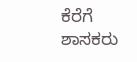ಕೆರೆಗೆ ಶಾಸಕರು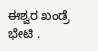ಈಶ್ವರ ಖಂಡ್ರೆ ಭೇಟಿ .